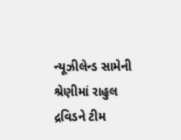ન્યૂઝીલેન્ડ સામેની શ્રેણીમાં રાહુલ દ્રવિડને ટીમ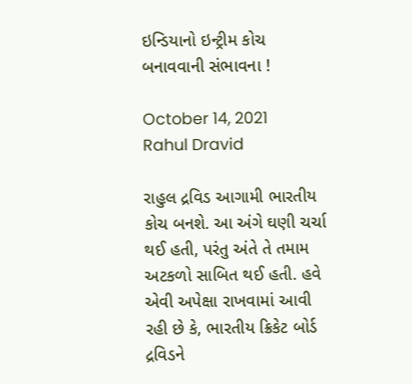ઇન્ડિયાનો ઇન્ટ્રીમ કોચ બનાવવાની સંભાવના !

October 14, 2021
Rahul Dravid

રાહુલ દ્રવિડ આગામી ભારતીય કોચ બનશે. આ અંગે ઘણી ચર્ચા થઈ હતી, પરંતુ અંતે તે તમામ અટકળો સાબિત થઈ હતી. હવે એવી અપેક્ષા રાખવામાં આવી રહી છે કે, ભારતીય ક્રિકેટ બોર્ડ દ્રવિડને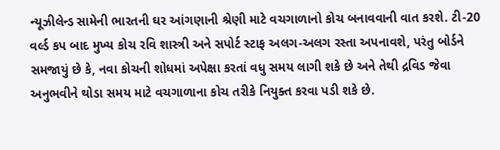ન્યૂઝીલેન્ડ સામેની ભારતની ઘર આંગણાની શ્રેણી માટે વચગાળાનો કોચ બનાવવાની વાત કરશે. ટી-20  વર્લ્ડ કપ બાદ મુખ્ય કોચ રવિ શાસ્ત્રી અને સપોર્ટ સ્ટાફ અલગ-અલગ રસ્તા અપનાવશે, પરંતુ બોર્ડને સમજાયું છે કે, નવા કોચની શોધમાં અપેક્ષા કરતાં વધુ સમય લાગી શકે છે અને તેથી દ્રવિડ જેવા અનુભવીને થોડા સમય માટે વચગાળાના કોચ તરીકે નિયુક્ત કરવા પડી શકે છે.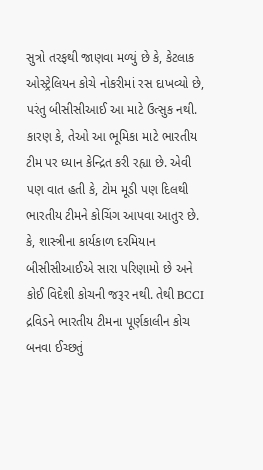સુત્રો તરફથી જાણવા મળ્યું છે કે, કેટલાક ઓસ્ટ્રેલિયન કોચે નોકરીમાં રસ દાખવ્યો છે, પરંતુ બીસીસીઆઈ આ માટે ઉત્સુક નથી. કારણ કે, તેઓ આ ભૂમિકા માટે ભારતીય ટીમ પર ધ્યાન કેન્દ્રિત કરી રહ્યા છે. એવી પણ વાત હતી કે, ટોમ મૂડી પણ દિલથી ભારતીય ટીમને કોચિંગ આપવા આતુર છે. કે, શાસ્ત્રીના કાર્યકાળ દરમિયાન બીસીસીઆઈએ સારા પરિણામો છે અને કોઈ વિદેશી કોચની જરૂર નથી. તેથી BCCI દ્રવિડને ભારતીય ટીમના પૂર્ણકાલીન કોચ બનવા ઈચ્છતું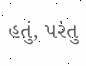હતું, પરંતુ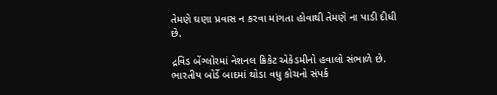તેમણે ઘણા પ્રવાસ ન કરવા માંગતા હોવાથી તેમણે ના પાડી દીધી છે.

દ્રવિડ બેંગ્લોરમાં નેશનલ ક્રિકેટ એકેડમીનો હવાલો સંભાળે છે. ભારતીય બોર્ડે બાદમાં થોડા વધુ કોચનો સંપર્ક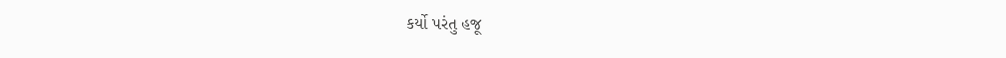કર્યો પરંતુ હજૂ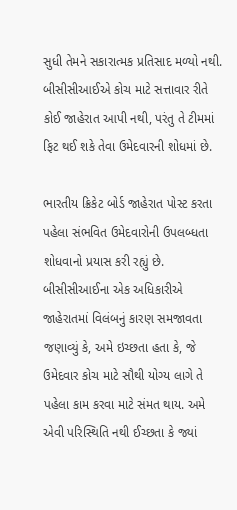સુધી તેમને સકારાત્મક પ્રતિસાદ મળ્યો નથી. બીસીસીઆઈએ કોચ માટે સત્તાવાર રીતે કોઈ જાહેરાત આપી નથી, પરંતુ તે ટીમમાં ફિટ થઈ શકે તેવા ઉમેદવારની શોધમાં છે.

ભારતીય ક્રિકેટ બોર્ડ જાહેરાત પોસ્ટ કરતા પહેલા સંભવિત ઉમેદવારોની ઉપલબ્ધતા શોધવાનો પ્રયાસ કરી રહ્યું છે. બીસીસીઆઈના એક અધિકારીએ જાહેરાતમાં વિલંબનું કારણ સમજાવતા જણાવ્યું કે, અમે ઇચ્છતા હતા કે, જે ઉમેદવાર કોચ માટે સૌથી યોગ્ય લાગે તે પહેલા કામ કરવા માટે સંમત થાય. અમે એવી પરિસ્થિતિ નથી ઈચ્છતા કે જ્યાં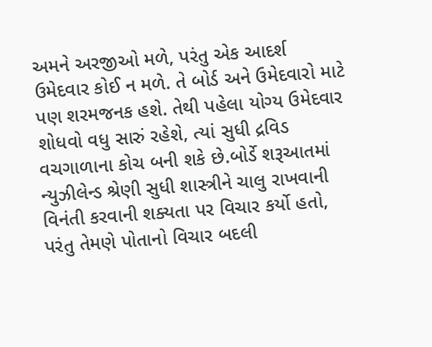અમને અરજીઓ મળે, પરંતુ એક આદર્શ ઉમેદવાર કોઈ ન મળે. તે બોર્ડ અને ઉમેદવારો માટે પણ શરમજનક હશે. તેથી પહેલા યોગ્ય ઉમેદવાર શોધવો વધુ સારું રહેશે, ત્યાં સુધી દ્રવિડ વચગાળાના કોચ બની શકે છે.બોર્ડે શરૂઆતમાં ન્યુઝીલેન્ડ શ્રેણી સુધી શાસ્ત્રીને ચાલુ રાખવાની વિનંતી કરવાની શક્યતા પર વિચાર કર્યો હતો, પરંતુ તેમણે પોતાનો વિચાર બદલી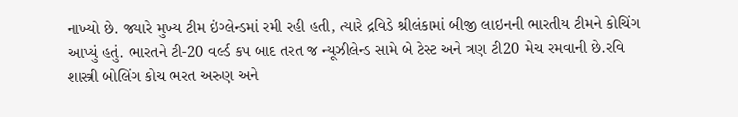નાખ્યો છે. જ્યારે મુખ્ય ટીમ ઇંગ્લેન્ડમાં રમી રહી હતી, ત્યારે દ્રવિડે શ્રીલંકામાં બીજી લાઇનની ભારતીય ટીમને કોચિંગ આપ્યું હતું. ભારતને ટી-20 વર્લ્ડ કપ બાદ તરત જ ન્યૂઝીલેન્ડ સામે બે ટેસ્ટ અને ત્રણ ટી20 મેચ રમવાની છે.રવિ શાસ્ત્રી બોલિંગ કોચ ભરત અરુણ અને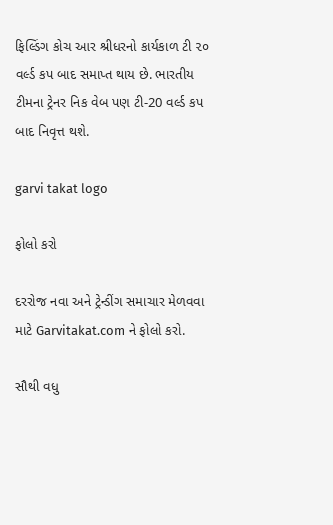ફિલ્ડિંગ કોચ આર શ્રીધરનો કાર્યકાળ ટી ૨૦ વર્લ્ડ કપ બાદ સમાપ્ત થાય છે. ભારતીય ટીમના ટ્રેનર નિક વેબ પણ ટી-20 વર્લ્ડ કપ બાદ નિવૃત્ત થશે.

garvi takat logo

ફોલો કરો

દરરોજ નવા અને ટ્રેન્ડીંગ સમાચાર મેળવવા માટે Garvitakat.com ને ફોલો કરો.

સૌથી વધુ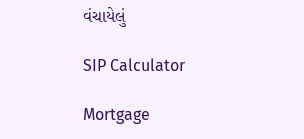વંચાયેલું

SIP Calculator

Mortgage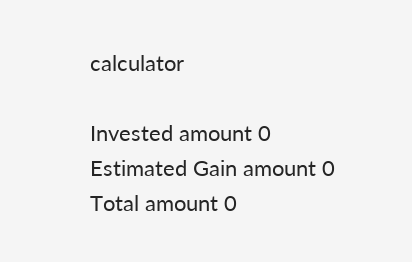calculator

Invested amount 0
Estimated Gain amount 0
Total amount 0